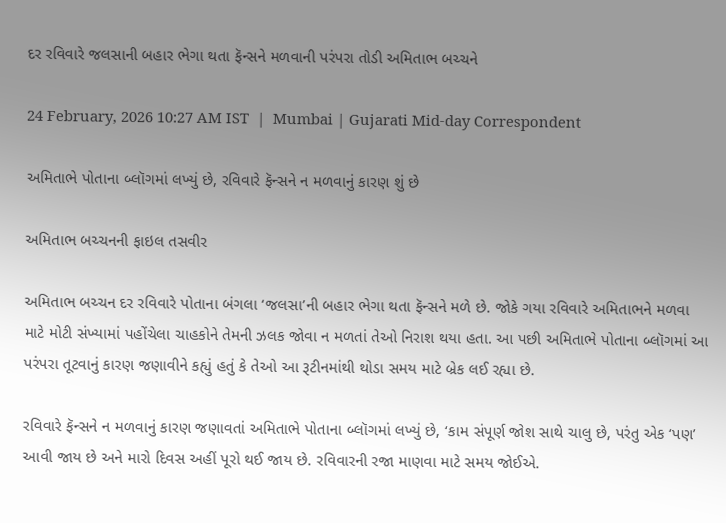દર રવિવારે જલસાની બહાર ભેગા થતા ફૅન્સને મળવાની પરંપરા તોડી અમિતાભ બચ્ચને

24 February, 2026 10:27 AM IST  |  Mumbai | Gujarati Mid-day Correspondent

અમિતાભે પોતાના બ્લૉગમાં લખ્યું છે, રવિવારે ફૅન્સને ન મળવાનું કારણ શું છે

અમિતાભ બચ્ચનની ફાઇલ તસવીર

અમિતાભ બચ્ચન દર રવિવારે પોતાના બંગલા ‘જલસા’ની બહાર ભેગા થતા ફૅન્સને મળે છે. જોકે ગયા રવિવારે અમિતાભને મળવા માટે મોટી સંખ્યામાં પહોંચેલા ચાહકોને તેમની ઝલક જોવા ન મળતાં તેઓ નિરાશ થયા હતા. આ પછી અમિતાભે પોતાના બ્લૉગમાં આ પરંપરા તૂટવાનું કારણ જણાવીને કહ્યું હતું કે તેઓ આ રૂટીનમાંથી થોડા સમય માટે બ્રેક લઈ રહ્યા છે.

રવિવારે ફૅન્સને ન મળવાનું કારણ જણાવતાં અમિતાભે પોતાના બ્લૉગમાં લખ્યું છે, ‘કામ સંપૂર્ણ જોશ સાથે ચાલુ છે, પરંતુ એક ‘પણ’ આવી જાય છે અને મારો દિવસ અહીં પૂરો થઈ જાય છે. રવિવારની રજા માણવા માટે સમય જોઈએ.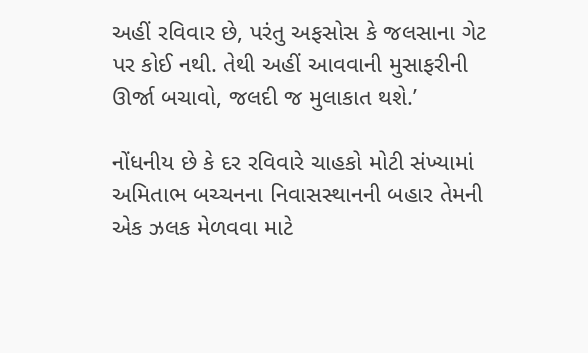અહીં રવિવાર છે, પરંતુ અફસોસ કે જલસાના ગેટ પર કોઈ નથી. તેથી અહીં આવવાની મુસાફરીની ઊર્જા બચાવો, જલદી જ મુલાકાત થશે.’

નોંધનીય છે કે દર રવિવારે ચાહકો મોટી સંખ્યામાં અમિતાભ બચ્ચનના નિવાસસ્થાનની બહાર તેમની એક ઝલક મેળવવા માટે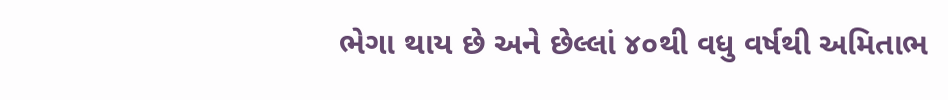ભેગા થાય છે અને છેલ્લાં ૪૦થી વધુ વર્ષથી અમિતાભ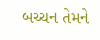બચ્ચન તેમને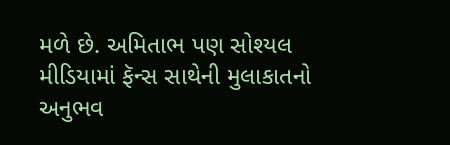મળે છે. અમિતાભ પણ સોશ્યલ મીડિયામાં ફૅન્સ સાથેની મુલાકાતનો અનુભવ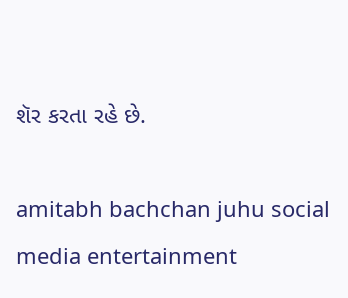શૅર કરતા રહે છે.

amitabh bachchan juhu social media entertainment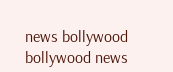news bollywood bollywood news